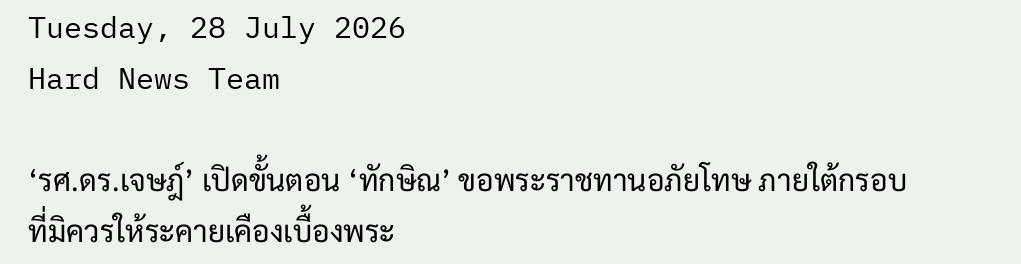Tuesday, 28 July 2026
Hard News Team

‘รศ.ดร.เจษฎ์’ เปิดขั้นตอน ‘ทักษิณ’ ขอพระราชทานอภัยโทษ ภายใต้กรอบที่มิควรให้ระคายเคืองเบื้องพระ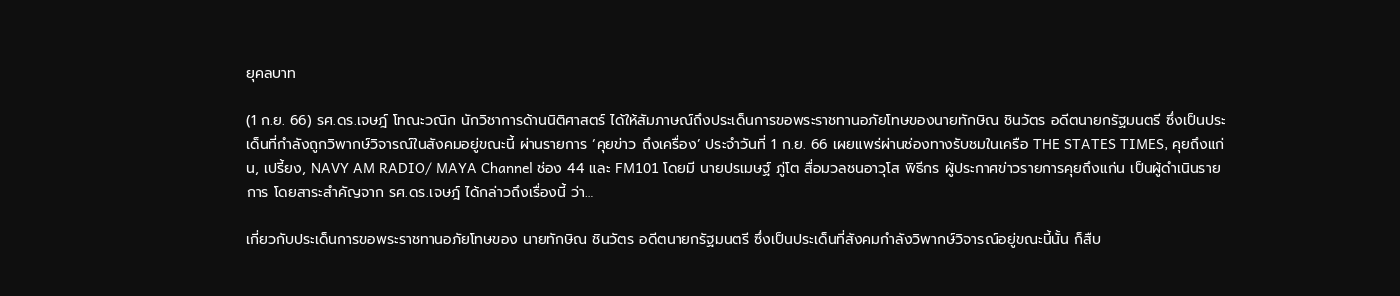ยุคลบาท

(1 ก.ย. 66) รศ.ดร.เจษฎ์ โทณะวณิก นักวิชาการด้านนิติศาสตร์ ได้ให้สัมภาษณ์ถึงประเด็นการขอพระราชทานอภัยโทษของนายทักษิณ ชินวัตร อดีตนายกรัฐมนตรี ซึ่งเป็นประเด็นที่กำลังถูกวิพากษ์วิจารณ์ในสังคมอยู่ขณะนี้ ผ่านรายการ ‘คุยข่าว ถึงเครื่อง’ ประจำวันที่ 1 ก.ย. 66 เผยแพร่ผ่านช่องทางรับชมในเครือ THE STATES TIMES, คุยถึงแก่น, เปรี้ยง, NAVY AM RADIO/ MAYA Channel ช่อง 44 และ FM101 โดยมี นายปรเมษฐ์ ภู่โต สื่อมวลชนอาวุโส พิธีกร ผู้ประกาศข่าวรายการคุยถึงแก่น เป็นผู้ดำเนินรายการ โดยสาระสำคัญจาก รศ.ดร.เจษฎ์ ได้กล่าวถึงเรื่องนี้ ว่า…

เกี่ยวกับประเด็นการขอพระราชทานอภัยโทษของ นายทักษิณ ชินวัตร อดีตนายกรัฐมนตรี ซึ่งเป็นประเด็นที่สังคมกำลังวิพากษ์วิจารณ์อยู่ขณะนี้นั้น ก็สืบ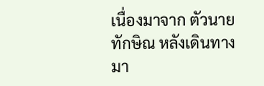เนื่องมาจาก ตัวนายทักษิณ หลังเดินทางมา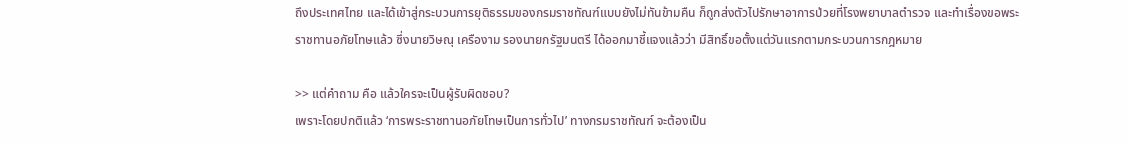ถึงประเทศไทย และได้เข้าสู่กระบวนการยุติธรรมของกรมราชทัณฑ์แบบยังไม่ทันข้ามคืน ก็ถูกส่งตัวไปรักษาอาการป่วยที่โรงพยาบาลตำรวจ และทำเรื่องขอพระราชทานอภัยโทษแล้ว ซึ่งนายวิษณุ เครืองาม รองนายกรัฐมนตรี ได้ออกมาชี้แจงแล้วว่า มีสิทธิ์ขอตั้งแต่วันแรกตามกระบวนการกฎหมาย

>> แต่คำถาม คือ แล้วใครจะเป็นผู้รับผิดชอบ?
เพราะโดยปกติแล้ว ‘การพระราชทานอภัยโทษเป็นการทั่วไป’ ทางกรมราชทัณฑ์ จะต้องเป็น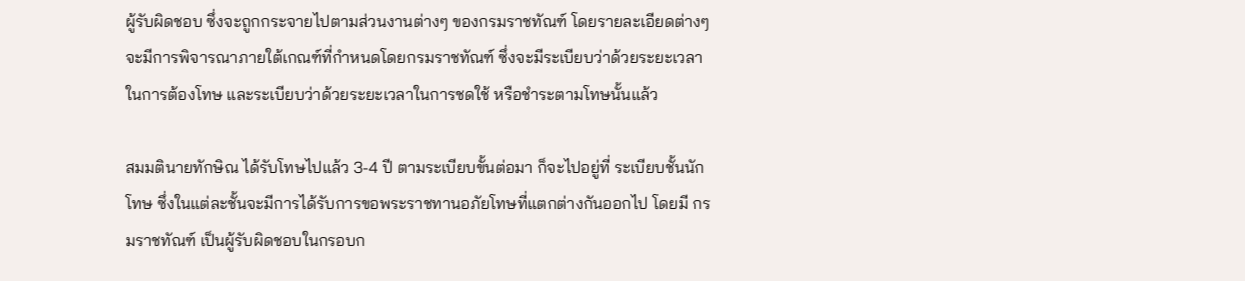ผู้รับผิดชอบ ซึ่งจะถูกกระจายไปตามส่วนงานต่างๆ ของกรมราชทัณฑ์ โดยรายละเอียดต่างๆ จะมีการพิจารณาภายใต้เกณฑ์ที่กำหนดโดยกรมราชทัณฑ์ ซึ่งจะมีระเบียบว่าด้วยระยะเวลาในการต้องโทษ และระเบียบว่าด้วยระยะเวลาในการชดใช้ หรือชำระตามโทษนั้นแล้ว

สมมตินายทักษิณ ได้รับโทษไปแล้ว 3-4 ปี ตามระเบียบขั้นต่อมา ก็จะไปอยู่ที่ ระเบียบชั้นนักโทษ ซึ่งในแต่ละชั้นจะมีการได้รับการขอพระราชทานอภัยโทษที่แตกต่างกันออกไป โดยมี กรมราชทัณฑ์ เป็นผู้รับผิดชอบในกรอบก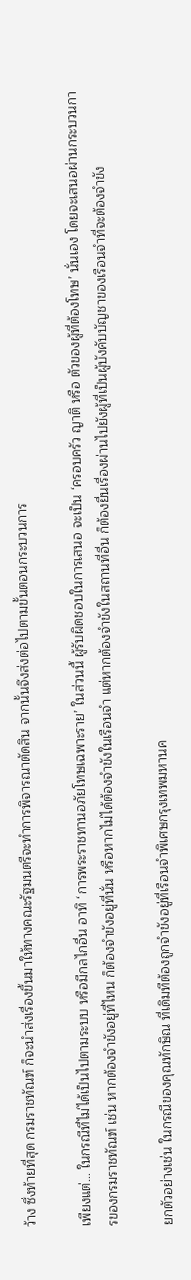ว้าง ซึ่งท้ายที่สุด กรมราชทัณฑ์ ก็จะนำส่งเรื่องขึ้นมาให้ทางคณะรัฐมนตรีจะทำการพิจารณาตัดสิน จากนั้นจึงส่งต่อไปตามขั้นตอนกระบวนการ

เพียงแต่… ในกรณีที่ไม่ได้เป็นไปตามระบบ หรือมีกลไกอื่น อาทิ ‘การพระราชทานอภัยโทษเฉพาะราย’ ในส่วนนี้ ผู้รับผิดชอบในการเสนอ จะเป็น ‘ครอบครัว ญาติ หรือ ตัวของผู้ที่ต้องโทษ’ นั่นเอง โดยจะเสนอผ่านกระบวนการของกรมราชทัณฑ์ เช่น หากต้องจำขังอยู่ที่ไหน ก็ต้องจำขังอยู่ที่นั่น หรือหากไม่ได้ต้องจำขังในเรือนจำ แต่หากต้องจำขังในสถานที่อื่น ก็ต้องยื่นเรื่องผ่านไปยังผู้ที่เป็นผู้บังคับบัญชาของเรือนจำที่จะต้องจำขัง

ยกตัวอย่างเช่น ในกรณีของคุณทักษิณ ที่เดิมทีต้องถูกจำขังอยู่ที่เรือนจำพิเศษกรุงเทพมหานค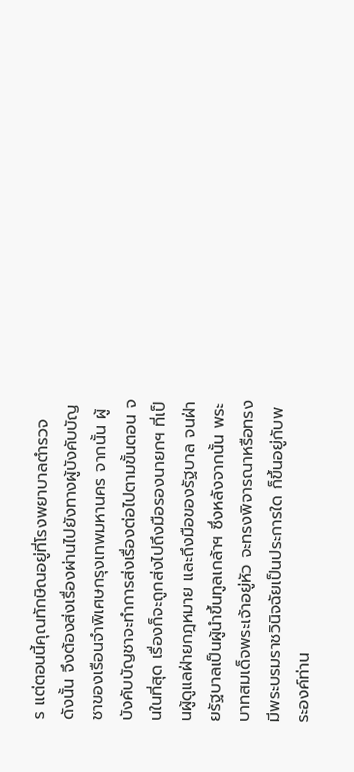ร แต่ตอนนี้คุณทักษิณอยู่ที่โรงพยาบาลตำรวจ ดังนั้น จึงต้องส่งเรื่องผ่านไปยังทางผู้บังคับบัญชาของเรือนจำพิเศษกรุงเทพมหานคร จากนั้น ผู้บังคับบัญชาจะทำการส่งเรื่องต่อไปตามขั้นตอน จนในที่สุด เรื่องก็จะถูกส่งไปถึงมือรองนายกฯ ที่เป็นผู้ดูแลฝ่ายกฎหมาย และถึงมือของรัฐบาล จนฝ่ายรัฐบาลเป็นผู้นำขึ้นทูลเกล้าฯ ซึ่งหลังจากนั้น พระบาทสมเด็จพระเจ้าอยู่หัว จะทรงพิจารณาหรือทรงมีพระบรมราชวินิจฉัยเป็นประการใด ก็ขึ้นอยู่กับพระองค์ท่าน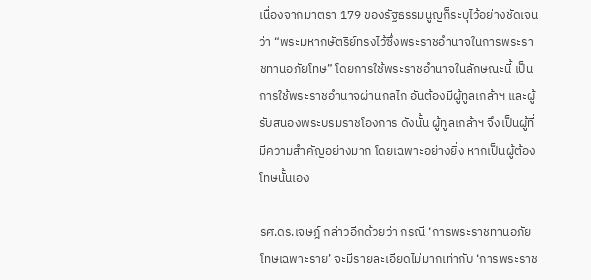เนื่องจากมาตรา 179 ของรัฐธรรมนูญก็ระบุไว้อย่างชัดเจนว่า “พระมหากษัตริย์ทรงไว้ซึ่งพระราชอำนาจในการพระราชทานอภัยโทษ” โดยการใช้พระราชอำนาจในลักษณะนี้ เป็นการใช้พระราชอำนาจผ่านกลไก อันต้องมีผู้ทูลเกล้าฯ และผู้รับสนองพระบรมราชโองการ ดังนั้น ผู้ทูลเกล้าฯ จึงเป็นผู้ที่มีความสำคัญอย่างมาก โดยเฉพาะอย่างยิ่ง หากเป็นผู้ต้องโทษนั้นเอง

รศ.ดร.เจษฎ์ กล่าวอีกด้วยว่า กรณี ‘การพระราชทานอภัยโทษเฉพาะราย’ จะมีรายละเอียดไม่มากเท่ากับ ‘การพระราช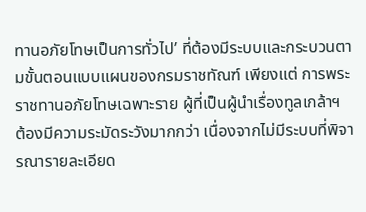ทานอภัยโทษเป็นการทั่วไป’ ที่ต้องมีระบบและกระบวนตามขั้นตอนแบบแผนของกรมราชทัณฑ์ เพียงแต่ การพระราชทานอภัยโทษเฉพาะราย ผู้ที่เป็นผู้นำเรื่องทูลเกล้าฯ ต้องมีความระมัดระวังมากกว่า เนื่องจากไม่มีระบบที่พิจารณารายละเอียด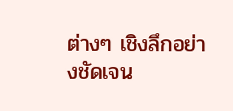ต่างๆ เชิงลึกอย่างชัดเจน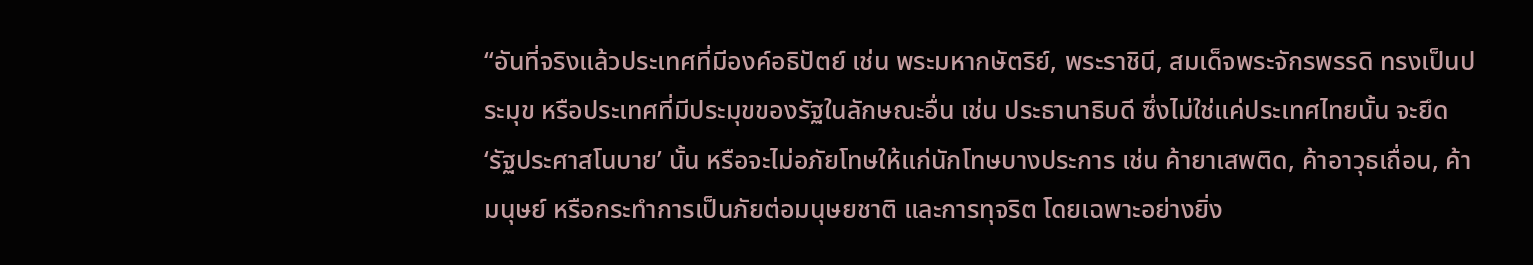“อันที่จริงแล้วประเทศที่มีองค์อธิปัตย์ เช่น พระมหากษัตริย์, พระราชินี, สมเด็จพระจักรพรรดิ ทรงเป็นประมุข หรือประเทศที่มีประมุขของรัฐในลักษณะอื่น เช่น ประธานาธิบดี ซึ่งไม่ใช่แค่ประเทศไทยนั้น จะยึด ‘รัฐประศาสโนบาย’ นั้น หรือจะไม่อภัยโทษให้แก่นักโทษบางประการ เช่น ค้ายาเสพติด, ค้าอาวุธเถื่อน, ค้ามนุษย์ หรือกระทำการเป็นภัยต่อมนุษยชาติ และการทุจริต โดยเฉพาะอย่างยิ่ง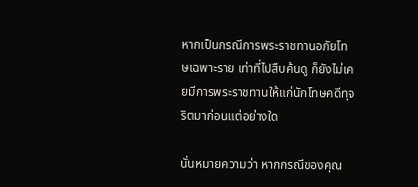หากเป็นกรณีการพระราชทานอภัยโทษเฉพาะราย เท่าที่ไปสืบค้นดู ก็ยังไม่เคยมีการพระราชทานให้แก่นักโทษคดีทุจริตมาก่อนแต่อย่างใด

นั่นหมายความว่า หากกรณีของคุณ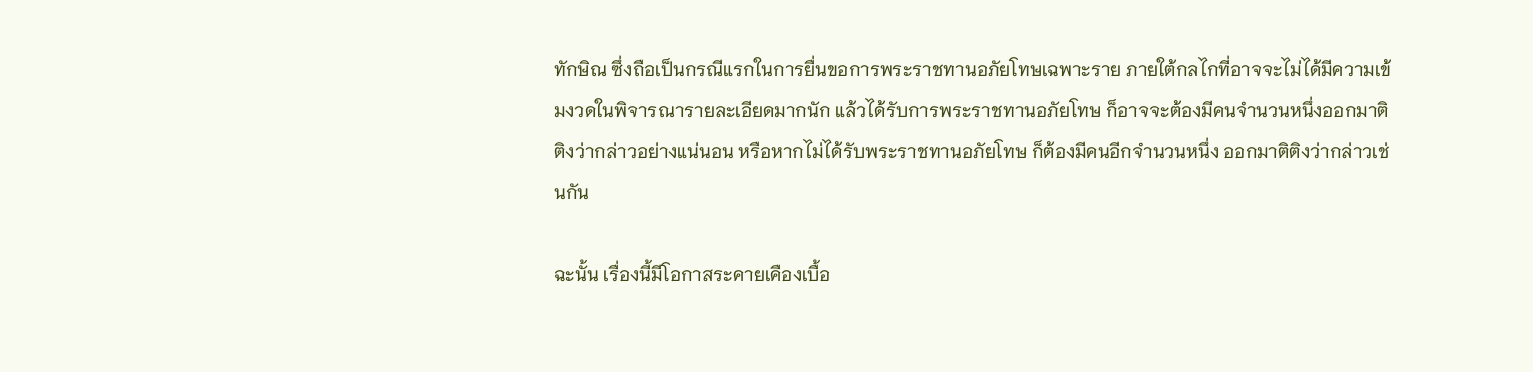ทักษิณ ซึ่งถือเป็นกรณีแรกในการยื่นขอการพระราชทานอภัยโทษเฉพาะราย ภายใต้กลไกที่อาจจะไม่ได้มีความเข้มงวดในพิจารณารายละเอียดมากนัก แล้วได้รับการพระราชทานอภัยโทษ ก็อาจจะต้องมีคนจำนวนหนึ่งออกมาติติงว่ากล่าวอย่างแน่นอน หรือหากไม่ได้รับพระราชทานอภัยโทษ ก็ต้องมีคนอีกจำนวนหนึ่ง ออกมาติติงว่ากล่าวเช่นกัน

ฉะนั้น เรื่องนี้มีโอกาสระคายเคืองเบื้อ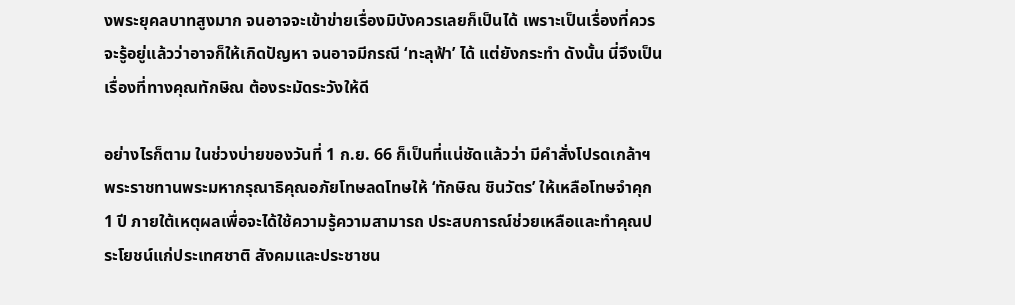งพระยุคลบาทสูงมาก จนอาจจะเข้าข่ายเรื่องมิบังควรเลยก็เป็นได้ เพราะเป็นเรื่องที่ควรจะรู้อยู่แล้วว่าอาจก็ให้เกิดปัญหา จนอาจมีกรณี ‘ทะลุฟ้า’ ได้ แต่ยังกระทำ ดังนั้น นี่จึงเป็นเรื่องที่ทางคุณทักษิณ ต้องระมัดระวังให้ดี

อย่างไรก็ตาม ในช่วงบ่ายของวันที่ 1 ก.ย. 66 ก็เป็นที่แน่ชัดแล้วว่า มีคำสั่งโปรดเกล้าฯ พระราชทานพระมหากรุณาธิคุณอภัยโทษลดโทษให้ ‘ทักษิณ ชินวัตร’ ให้เหลือโทษจำคุก 1 ปี ภายใต้เหตุผลเพื่อจะได้ใช้ความรู้ความสามารถ ประสบการณ์ช่วยเหลือและทำคุณประโยชน์แก่ประเทศชาติ สังคมและประชาชน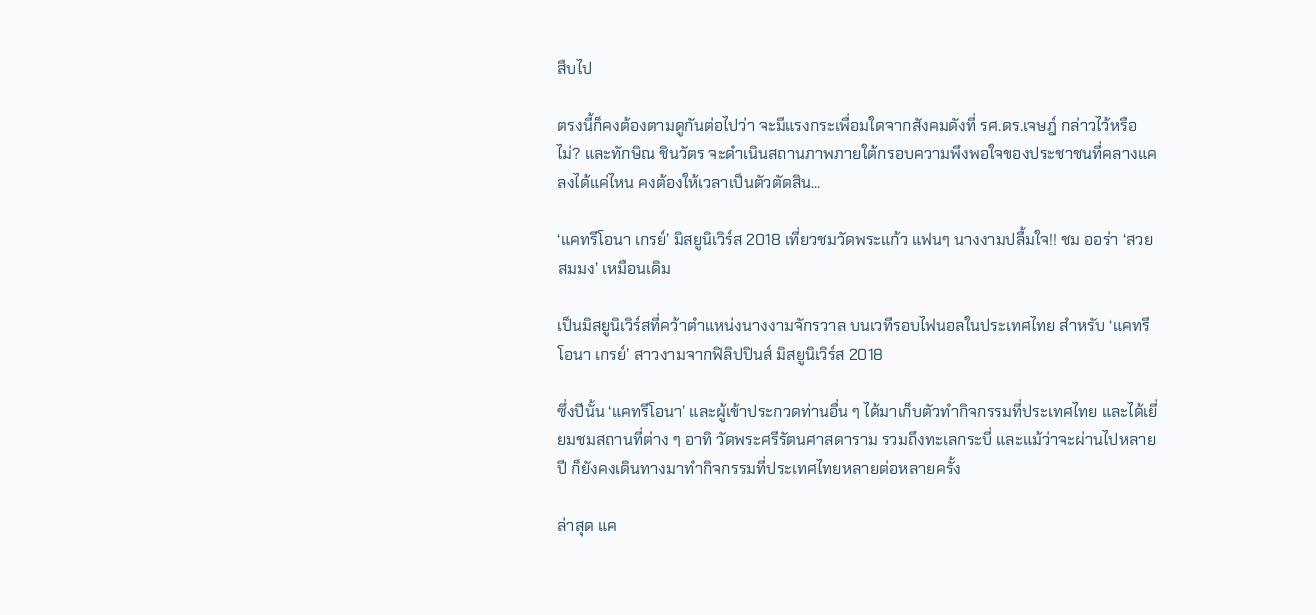สืบไป

ตรงนี้ก็คงต้องตามดูกันต่อไปว่า จะมีแรงกระเพื่อมใดจากสังคมดังที่ รศ.ดร.เจษฎ์ กล่าวไว้หรือไม่? และทักษิณ ชินวัตร จะดำเนินสถานภาพภายใต้กรอบความพึงพอใจของประชาชนที่คลางแคลงได้แค่ไหน คงต้องให้เวลาเป็นตัวตัดสิน...

‘แคทรีโอนา เกรย์’ มิสยูนิเวิร์ส 2018 เที่ยวชมวัดพระแก้ว แฟนๆ นางงามปลื้มใจ!! ชม ออร่า ‘สวยสมมง’ เหมือนเดิม

เป็นมิสยูนิเวิร์สที่คว้าตำแหน่งนางงามจักรวาล บนเวทีรอบไฟนอลในประเทศไทย สำหรับ ‘แคทรีโอนา เกรย์’ สาวงามจากฟิลิปปินส์ มิสยูนิเวิร์ส 2018

ซึ่งปีนั้น ‘แคทรีโอนา’ และผู้เข้าประกวดท่านอื่น ๆ ได้มาเก็บตัวทำกิจกรรมที่ประเทศไทย และได้เยี่ยมชมสถานที่ต่าง ๆ อาทิ วัดพระศรีรัตนศาสดาราม รวมถึงทะเลกระบี่ และแม้ว่าจะผ่านไปหลายปี ก็ยังคงเดินทางมาทำกิจกรรมที่ประเทศไทยหลายต่อหลายครั้ง

ล่าสุด แค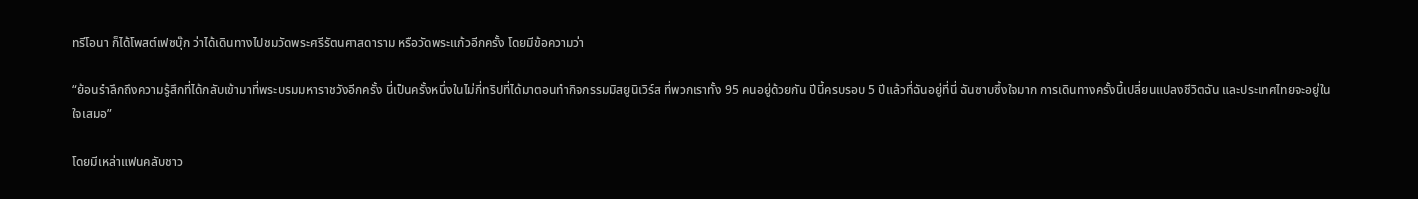ทรีโอนา ก็ได้โพสต์เฟซบุ๊ก ว่าได้เดินทางไปชมวัดพระศรีรัตนศาสดาราม หรือวัดพระแก้วอีกครั้ง โดยมีข้อความว่า

“ย้อนรำลึกถึงความรู้สึกที่ได้กลับเข้ามาที่พระบรมมหาราชวังอีกครั้ง นี่เป็นครั้งหนึ่งในไม่กี่ทริปที่ได้มาตอนทำกิจกรรมมิสยูนิเวิร์ส ที่พวกเราทั้ง 95 คนอยู่ด้วยกัน ปีนี้ครบรอบ 5 ปีแล้วที่ฉันอยู่ที่นี่ ฉันซาบซึ้งใจมาก การเดินทางครั้งนี้เปลี่ยนแปลงชีวิตฉัน และประเทศไทยจะอยู่ในใจเสมอ”

โดยมีเหล่าแฟนคลับชาว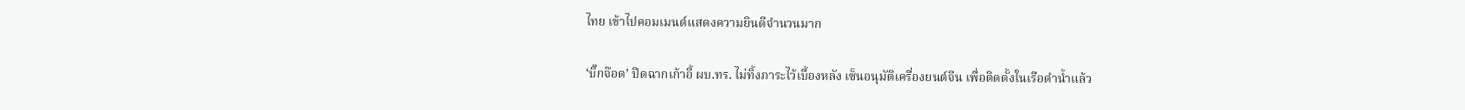ไทย เข้าไปคอมเมนต์แสดงความยินดีจำนวนมาก

‘บิ๊กจ๊อด’ ปิดฉากเก้าอี้ ผบ.ทร. ไม่ทิ้งภาระไว้เบื้องหลัง เซ็นอนุมัติเครื่องยนต์จีน เพื่อติดตั้งในเรือดำน้ำแล้ว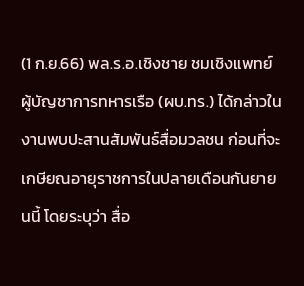(1 ก.ย.66) พล.ร.อ.เชิงชาย ชมเชิงแพทย์ ผู้บัญชาการทหารเรือ (ผบ.ทร.) ได้กล่าวในงานพบปะสานสัมพันธ์สื่อมวลชน ก่อนที่จะเกษียณอายุราชการในปลายเดือนกันยายนนี้ โดยระบุว่า สื่อ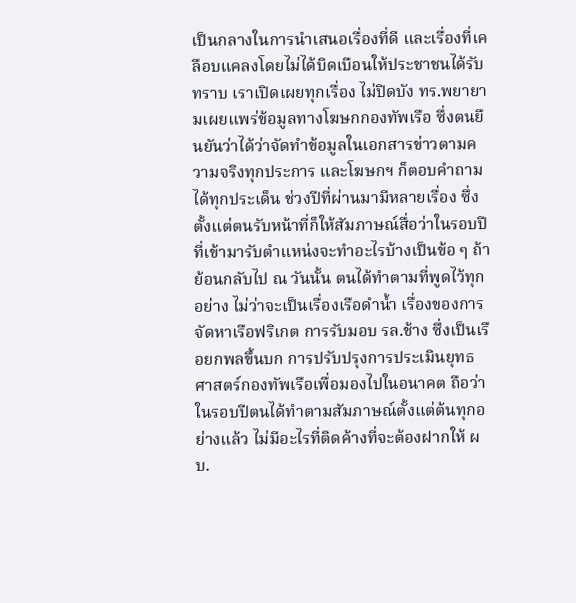เป็นกลางในการนำเสนอเรื่องที่ดี และเรื่องที่เคลือบแคลงโดยไม่ได้บิดเบือนให้ประชาชนได้รับทราบ เราเปิดเผยทุกเรื่อง ไม่ปิดบัง ทร.พยายามเผยแพร่ข้อมูลทางโฆษกกองทัพเรือ ซึ่งตนยืนยันว่าได้ว่าจัดทำข้อมูลในเอกสารข่าวตามความจริงทุกประการ และโฆษกฯ ก็ตอบคำถามได้ทุกประเด็น ช่วงปีที่ผ่านมามีหลายเรื่อง ซึ่งตั้งแต่ตนรับหน้าที่ก็ให้สัมภาษณ์สื่อว่าในรอบปีที่เข้ามารับตำแหน่งจะทำอะไรบ้างเป็นข้อ ๆ ถ้าย้อนกลับไป ณ วันนั้น ตนได้ทำตามที่พูดไว้ทุกอย่าง ไม่ว่าจะเป็นเรื่องเรือดำน้ำ เรื่องของการจัดหาเรือฟริเกต การรับมอบ รล.ช้าง ซึ่งเป็นเรือยกพลขึ้นบก การปรับปรุงการประเมินยุทธศาสตร์กองทัพเรือเพื่อมองไปในอนาคต ถือว่าในรอบปีตนได้ทำตามสัมภาษณ์ตั้งแต่ต้นทุกอย่างแล้ว ไม่มีอะไรที่ติดค้างที่จะต้องฝากให้ ผบ.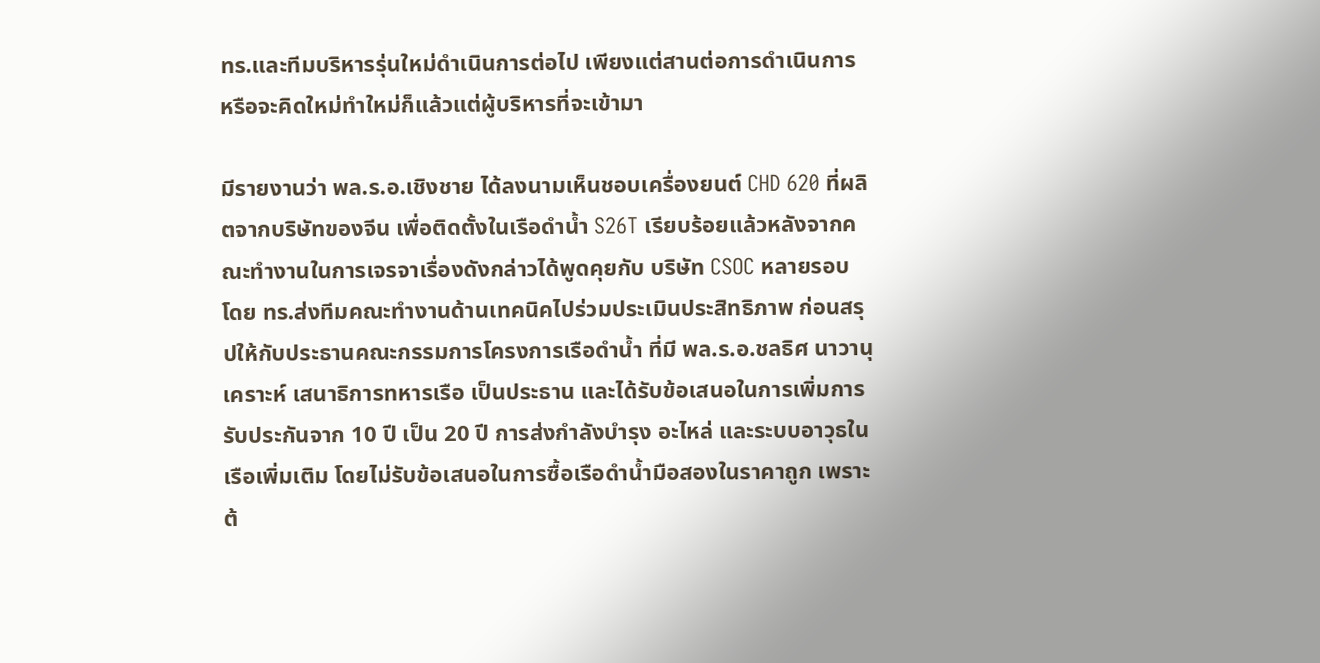ทร.และทีมบริหารรุ่นใหม่ดำเนินการต่อไป เพียงแต่สานต่อการดำเนินการ หรือจะคิดใหม่ทำใหม่ก็แล้วแต่ผู้บริหารที่จะเข้ามา

มีรายงานว่า พล.ร.อ.เชิงชาย ได้ลงนามเห็นชอบเครื่องยนต์ CHD 620 ที่ผลิตจากบริษัทของจีน เพื่อติดตั้งในเรือดำน้ำ S26T เรียบร้อยแล้วหลังจากคณะทำงานในการเจรจาเรื่องดังกล่าวได้พูดคุยกับ บริษัท CSOC หลายรอบ โดย ทร.ส่งทีมคณะทำงานด้านเทคนิคไปร่วมประเมินประสิทธิภาพ ก่อนสรุปให้กับประธานคณะกรรมการโครงการเรือดำน้ำ ที่มี พล.ร.อ.ชลธิศ นาวานุเคราะห์ เสนาธิการทหารเรือ เป็นประธาน และได้รับข้อเสนอในการเพิ่มการรับประกันจาก 10 ปี เป็น 20 ปี การส่งกำลังบำรุง อะไหล่ และระบบอาวุธในเรือเพิ่มเติม โดยไม่รับข้อเสนอในการซื้อเรือดำน้ำมือสองในราคาถูก เพราะต้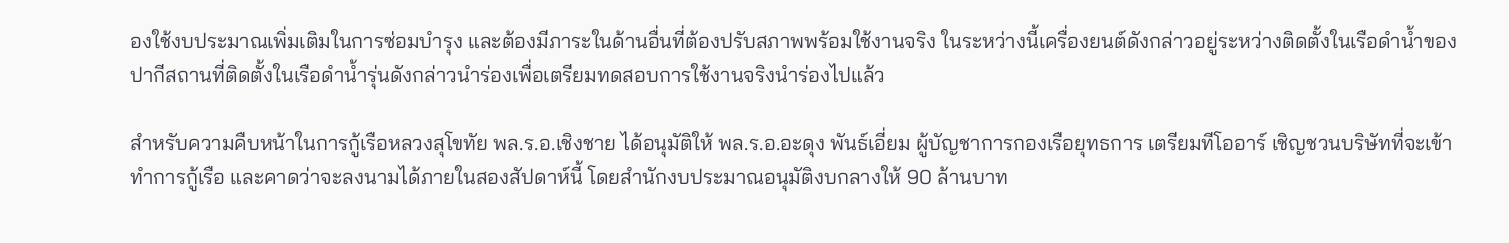องใช้งบประมาณเพิ่มเติมในการซ่อมบำรุง และต้องมีภาระในด้านอื่นที่ต้องปรับสภาพพร้อมใช้งานจริง ในระหว่างนี้เครื่องยนต์ดังกล่าวอยู่ระหว่างติดตั้งในเรือดำน้ำของปากีสถานที่ติดตั้งในเรือดำน้ำรุ่นดังกล่าวนำร่องเพื่อเตรียมทดสอบการใช้งานจริงนำร่องไปแล้ว

สำหรับความคืบหน้าในการกู้เรือหลวงสุโขทัย พล.ร.อ.เชิงชาย ได้อนุมัติให้ พล.ร.อ.อะดุง พันธ์เอี่ยม ผู้บัญชาการกองเรือยุทธการ เตรียมทีโออาร์ เชิญชวนบริษัทที่จะเข้าทำการกู้เรือ และคาดว่าจะลงนามได้ภายในสองสัปดาห์นี้ โดยสำนักงบประมาณอนุมัติงบกลางให้ 90 ล้านบาท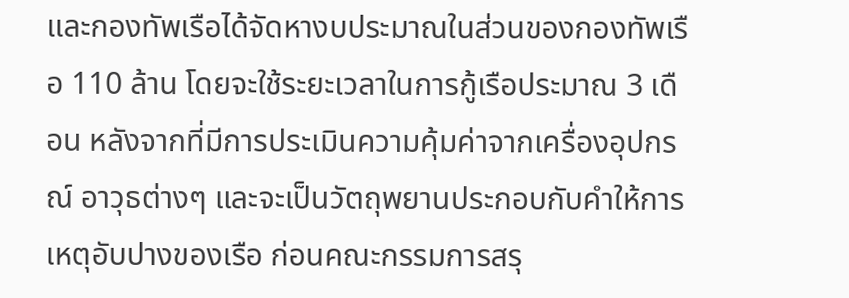และกองทัพเรือได้จัดหางบประมาณในส่วนของกองทัพเรือ 110 ล้าน โดยจะใช้ระยะเวลาในการกู้เรือประมาณ 3 เดือน หลังจากที่มีการประเมินความคุ้มค่าจากเครื่องอุปกรณ์ อาวุธต่างๆ และจะเป็นวัตถุพยานประกอบกับคำให้การเหตุอับปางของเรือ ก่อนคณะกรรมการสรุ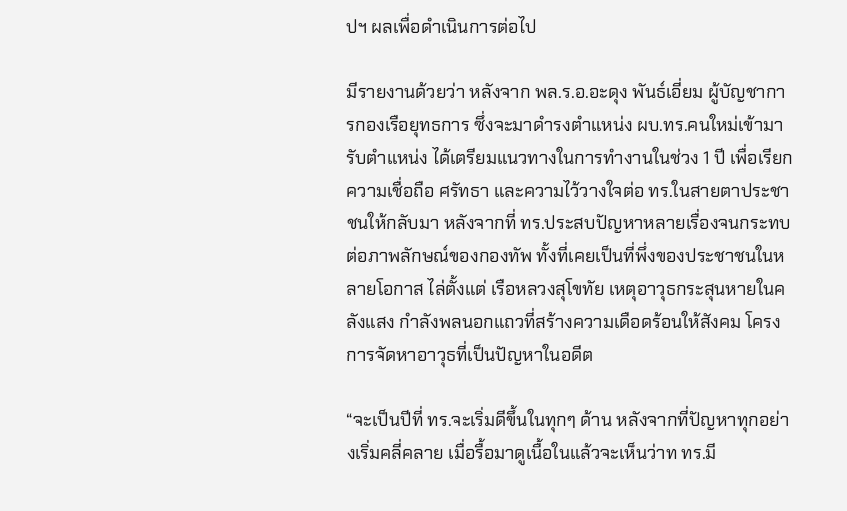ปฯ ผลเพื่อดำเนินการต่อไป

มีรายงานด้วยว่า หลังจาก พล.ร.อ.อะดุง พันธ์เอี่ยม ผู้บัญชาการกองเรือยุทธการ ซึ่งจะมาดำรงตำแหน่ง ผบ.ทร.คนใหม่เข้ามารับตำแหน่ง ได้เตรียมแนวทางในการทำงานในช่วง 1 ปี เพื่อเรียกความเชื่อถือ ศรัทธา และความไว้วางใจต่อ ทร.ในสายตาประชาชนให้กลับมา หลังจากที่ ทร.ประสบปัญหาหลายเรื่องจนกระทบต่อภาพลักษณ์ของกองทัพ ทั้งที่เคยเป็นที่พึ่งของประชาชนในหลายโอกาส ไล่ตั้งแต่ เรือหลวงสุโขทัย เหตุอาวุธกระสุนหายในคลังแสง กำลังพลนอกแถวที่สร้างความเดือดร้อนให้สังคม โครงการจัดหาอาวุธที่เป็นปัญหาในอดีต

“จะเป็นปีที่ ทร.จะเริ่มดีขึ้นในทุกๆ ด้าน หลังจากที่ปัญหาทุกอย่างเริ่มคลี่คลาย เมื่อรื้อมาดูเนื้อในแล้วจะเห็นว่าท ทร.มี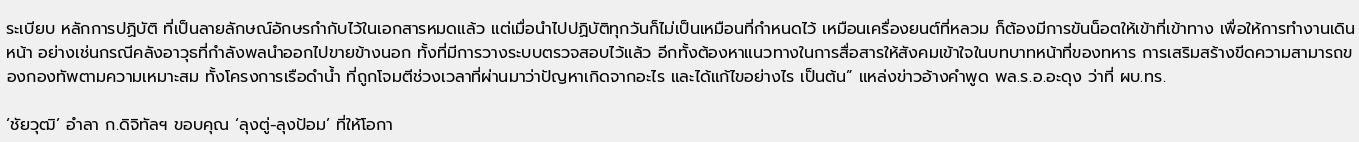ระเบียบ หลักการปฏิบัติ ที่เป็นลายลักษณ์อักษรกำกับไว้ในเอกสารหมดแล้ว แต่เมื่อนำไปปฏิบัติทุกวันก็ไม่เป็นเหมือนที่กำหนดไว้ เหมือนเครื่องยนต์ที่หลวม ก็ต้องมีการขันน็อตให้เข้าที่เข้าทาง เพื่อให้การทำงานเดินหน้า อย่างเช่นกรณีคลังอาวุธที่กำลังพลนำออกไปขายข้างนอก ทั้งที่มีการวางระบบตรวจสอบไว้แล้ว อีกทั้งต้องหาแนวทางในการสื่อสารให้สังคมเข้าใจในบทบาทหน้าที่ของทหาร การเสริมสร้างขีดความสามารถของกองทัพตามความเหมาะสม ทั้งโครงการเรือดำน้ำ ที่ถูกโจมตีช่วงเวลาที่ผ่านมาว่าปัญหาเกิดจากอะไร และได้แก้ไขอย่างไร เป็นต้น” แหล่งข่าวอ้างคำพูด พล.ร.อ.อะดุง ว่าที่ ผบ.ทร.

‘ชัยวุฒิ’ อำลา ก.ดิจิทัลฯ ขอบคุณ ‘ลุงตู่-ลุงป้อม’ ที่ให้โอกา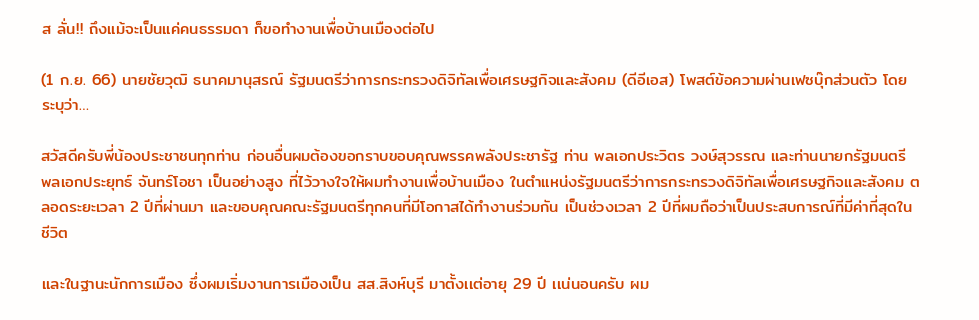ส ลั่น!! ถึงแม้จะเป็นแค่คนธรรมดา ก็ขอทำงานเพื่อบ้านเมืองต่อไป

(1 ก.ย. 66) นายชัยวุฒิ ธนาคมานุสรณ์ รัฐมนตรีว่าการกระทรวงดิจิทัลเพื่อเศรษฐกิจและสังคม (ดีอีเอส) โพสต์ข้อความผ่านเฟซบุ๊กส่วนตัว โดยระบุว่า…

สวัสดีครับพี่น้องประชาชนทุกท่าน ก่อนอื่นผมต้องขอกราบขอบคุณพรรคพลังประชารัฐ ท่าน พลเอกประวิตร วงษ์สุวรรณ และท่านนายกรัฐมนตรี พลเอกประยุทธ์ จันทร์โอชา เป็นอย่างสูง ที่ไว้วางใจให้ผมทำงานเพื่อบ้านเมือง ในตำแหน่งรัฐมนตรีว่าการกระทรวงดิจิทัลเพื่อเศรษฐกิจและสังคม ตลอดระยะเวลา 2 ปีที่ผ่านมา และขอบคุณคณะรัฐมนตรีทุกคนที่มีโอกาสได้ทำงานร่วมกัน เป็นช่วงเวลา 2 ปีที่ผมถือว่าเป็นประสบการณ์ที่มีค่าที่สุดในชีวิต

และในฐานะนักการเมือง ซึ่งผมเริ่มงานการเมืองเป็น สส.สิงห์บุรี มาตั้งเเต่อายุ 29 ปี เเน่นอนครับ ผม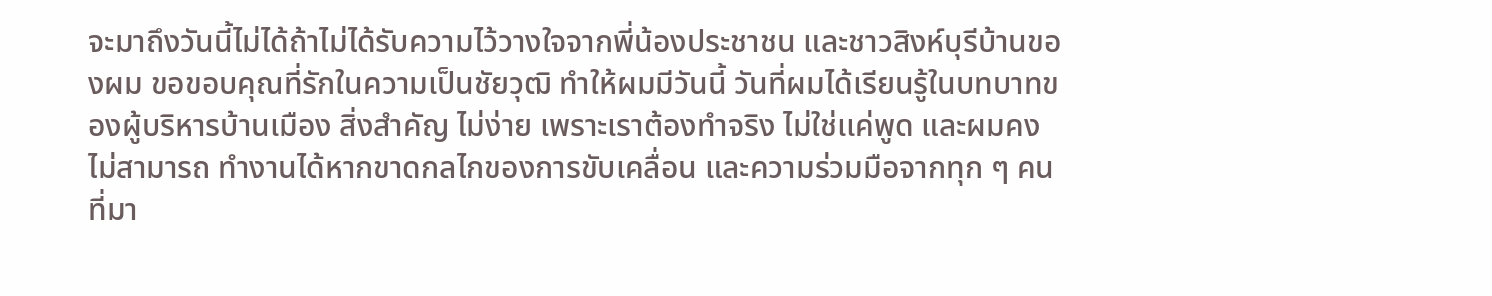จะมาถึงวันนี้ไม่ได้ถ้าไม่ได้รับความไว้วางใจจากพี่น้องประชาชน และชาวสิงห์บุรีบ้านของผม ขอขอบคุณที่รักในความเป็นชัยวุฒิ ทำให้ผมมีวันนี้ วันที่ผมได้เรียนรู้ในบทบาทของผู้บริหารบ้านเมือง สิ่งสำคัญ ไม่ง่าย เพราะเราต้องทำจริง ไม่ใช่เเค่พูด และผมคงไม่สามารถ ทำงานได้หากขาดกลไกของการขับเคลื่อน และความร่วมมือจากทุก ๆ คนที่มา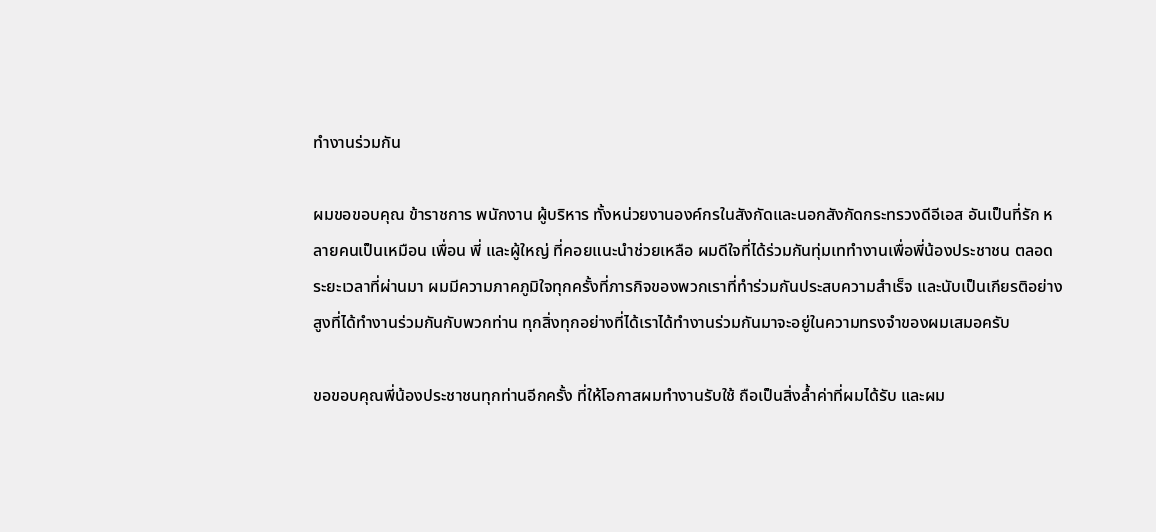ทำงานร่วมกัน

ผมขอขอบคุณ ข้าราชการ พนักงาน ผู้บริหาร ทั้งหน่วยงานองค์กรในสังกัดและนอกสังกัดกระทรวงดีอีเอส อันเป็นที่รัก หลายคนเป็นเหมือน เพื่อน พี่ และผู้ใหญ่ ที่คอยแนะนำช่วยเหลือ ผมดีใจที่ได้ร่วมกันทุ่มเททำงานเพื่อพี่น้องประชาชน ตลอดระยะเวลาที่ผ่านมา ผมมีความภาคภูมิใจทุกครั้งที่ภารกิจของพวกเราที่ทำร่วมกันประสบความสำเร็จ และนับเป็นเกียรติอย่างสูงที่ได้ทำงานร่วมกันกับพวกท่าน ทุกสิ่งทุกอย่างที่ได้เราได้ทำงานร่วมกันมาจะอยู่ในความทรงจำของผมเสมอครับ

ขอขอบคุณพี่น้องประชาชนทุกท่านอีกครั้ง ที่ให้โอกาสผมทำงานรับใช้ ถือเป็นสิ่งล้ำค่าที่ผมได้รับ และผม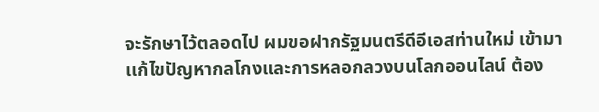จะรักษาไว้ตลอดไป ผมขอฝากรัฐมนตรีดีอีเอสท่านใหม่ เข้ามาเเก้ไขปัญหากลโกงและการหลอกลวงบนโลกออนไลน์ ต้อง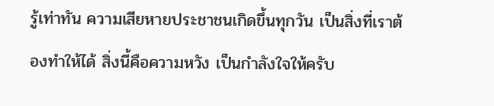รู้เท่าทัน ความเสียหายประชาชนเกิดขึ้นทุกวัน เป็นสิ่งที่เราต้องทำให้ได้ สิ่งนี้คือความหวัง เป็นกำลังใจให้ครับ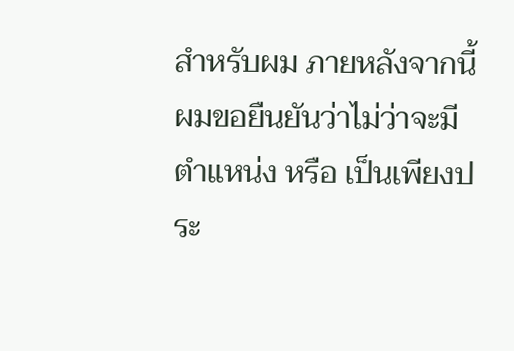สำหรับผม ภายหลังจากนี้ ผมขอยืนยันว่าไม่ว่าจะมีตำแหน่ง หรือ เป็นเพียงประ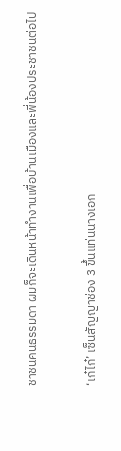ชาชนคนธรรมดา ผมก็จะเดินหน้าทำงานเพื่อบ้านเมืองและพี่น้องประชาชนต่อไป

‘เก๋ไก๋’ เซ็นสัญญาช่อง 3 ขึ้นแท่นนางเอก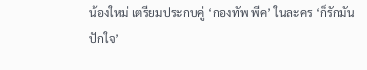น้องใหม่ เตรียมประกบคู่ ‘กองทัพ พีค’ ในละคร ‘ก็รักมันปักใจ’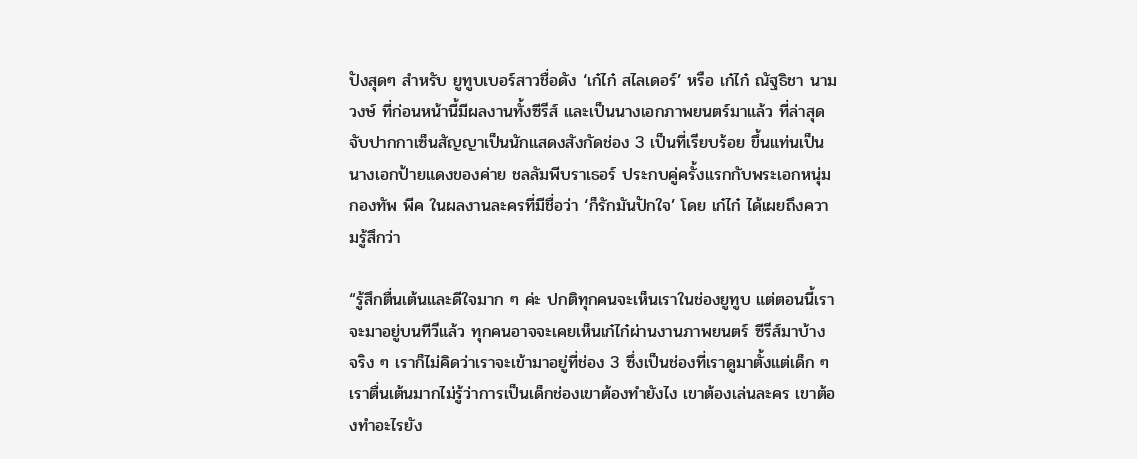ปังสุดๆ สำหรับ ยูทูบเบอร์สาวชื่อดัง ‘เก๋ไก๋ สไลเดอร์’ หรือ เก๋ไก๋ ณัฐธิชา นามวงษ์ ที่ก่อนหน้านี้มีผลงานทั้งซีรีส์ และเป็นนางเอกภาพยนตร์มาแล้ว ที่ล่าสุดจับปากกาเซ็นสัญญาเป็นนักแสดงสังกัดช่อง 3 เป็นที่เรียบร้อย ขึ้นแท่นเป็นนางเอกป้ายแดงของค่าย ชลลัมพีบราเธอร์ ประกบคู่ครั้งแรกกับพระเอกหนุ่ม กองทัพ พีค ในผลงานละครที่มีชื่อว่า ‘ก็รักมันปักใจ’ โดย เก๋ไก๋ ได้เผยถึงความรู้สึกว่า

“รู้สึกตื่นเต้นและดีใจมาก ๆ ค่ะ ปกติทุกคนจะเห็นเราในช่องยูทูบ แต่ตอนนี้เราจะมาอยู่บนทีวีแล้ว ทุกคนอาจจะเคยเห็นเก๋ไก๋ผ่านงานภาพยนตร์ ซีรีส์มาบ้าง จริง ๆ เราก็ไม่คิดว่าเราจะเข้ามาอยู่ที่ช่อง 3 ซึ่งเป็นช่องที่เราดูมาตั้งแต่เด็ก ๆ เราตื่นเต้นมากไม่รู้ว่าการเป็นเด็กช่องเขาต้องทำยังไง เขาต้องเล่นละคร เขาต้องทำอะไรยัง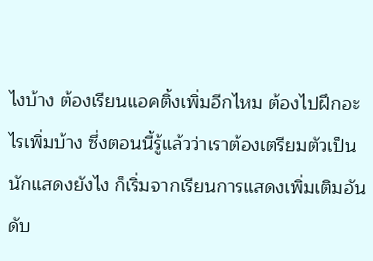ไงบ้าง ต้องเรียนแอคติ้งเพิ่มอีกไหม ต้องไปฝึกอะไรเพิ่มบ้าง ซึ่งตอนนี้รู้แล้วว่าเราต้องเตรียมตัวเป็นนักแสดงยังไง ก็เริ่มจากเรียนการแสดงเพิ่มเติมอันดับ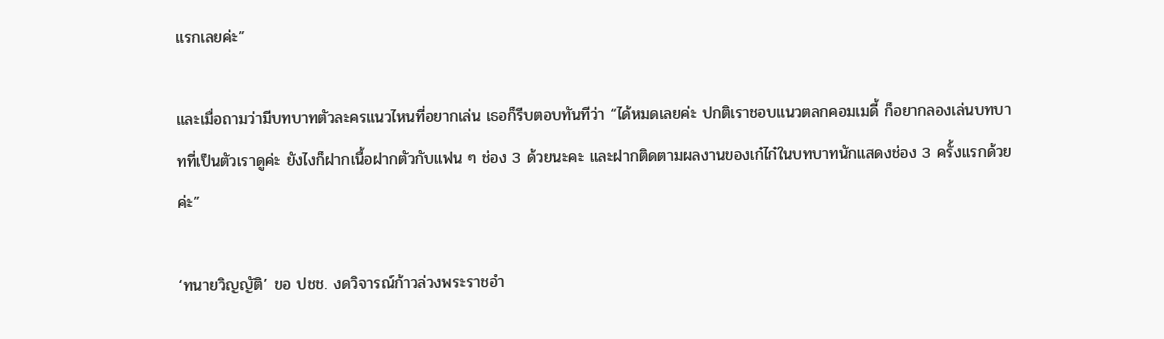แรกเลยค่ะ”

และเมื่อถามว่ามีบทบาทตัวละครแนวไหนที่อยากเล่น เธอก็รีบตอบทันทีว่า “ได้หมดเลยค่ะ ปกติเราชอบแนวตลกคอมเมดี้ ก็อยากลองเล่นบทบาทที่เป็นตัวเราดูค่ะ ยังไงก็ฝากเนื้อฝากตัวกับแฟน ๆ ช่อง 3 ด้วยนะคะ และฝากติดตามผลงานของเก๋ไก๋ในบทบาทนักแสดงช่อง 3 ครั้งแรกด้วยค่ะ”

‘ทนายวิญญัติ’ ขอ ปชช. งดวิจารณ์ก้าวล่วงพระราชอำ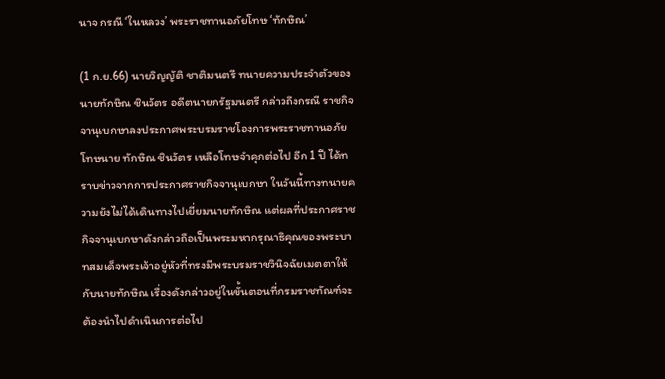นาจ กรณี ‘ในหลวง’ พระราชทานอภัยโทษ ‘ทักษิณ’

(1 ก.ย.66) นายวิญญัติ ชาติมนตรี ทนายความประจำตัวของนายทักษิณ ชินวัตร อดีตนายกรัฐมนตรี กล่าวถึงกรณี ราชกิจจานุเบกษาลงประกาศพระบรมราชโองการพระราชทานอภัยโทษนาย ทักษิณ ชินวัตร เหลือโทษจำคุกต่อไป อีก 1 ปี ได้ทราบข่าวจากการประกาศราชกิจจานุเบกษา ในวันนี้ทางทนายความยังไม่ได้เดินทางไปเยี่ยมนายทักษิณ แต่ผลที่ประกาศราชกิจจานุเบกษาดังกล่าวถือเป็นพระมหากรุณาธิคุณของพระบาทสมเด็จพระเจ้าอยู่หัวที่ทรงมีพระบรมราชวินิจฉัยเมตตาให้กับนายทักษิณ เรื่องดังกล่าวอยู่ในขั้นตอนที่กรมราชทัณฑ์จะต้องนำไปดำเนินการต่อไป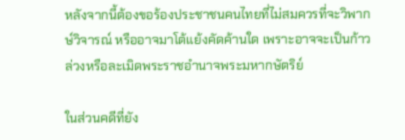หลังจากนี้ต้องขอร้องประชาชนคนไทยที่ไม่สมควรที่จะวิพากษ์วิจารณ์ หรืออาจมาโต้แย้งคัดค้านใด เพราะอาจจะเป็นก้าวล่วงหรือละเมิดพระราชอำนาจพระมหากษัตริย์

ในส่วนคดีที่ยัง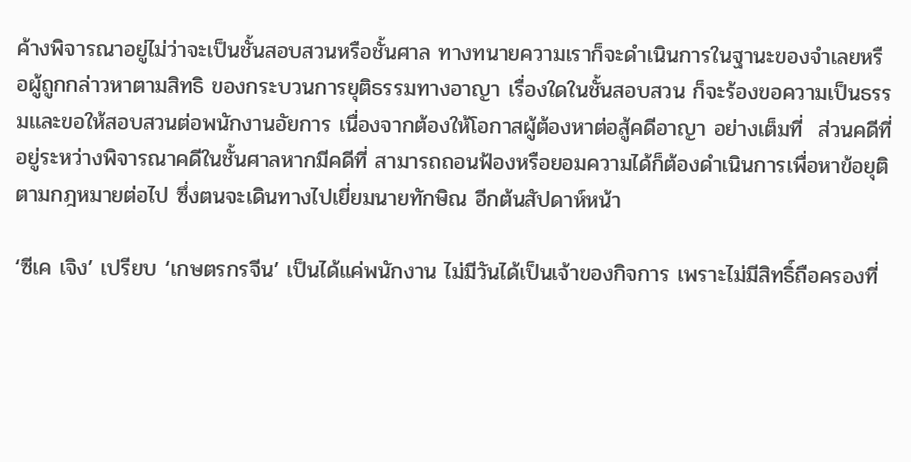ค้างพิจารณาอยู่ไม่ว่าจะเป็นชั้นสอบสวนหรือชั้นศาล ทางทนายความเราก็จะดำเนินการในฐานะของจำเลยหรือผู้ถูกกล่าวหาตามสิทธิ ของกระบวนการยุติธรรมทางอาญา เรื่องใดในชั้นสอบสวน ก็จะร้องขอความเป็นธรรมเเละขอให้สอบสวนต่อพนักงานอัยการ เนื่องจากต้องให้โอกาสผู้ต้องหาต่อสู้คดีอาญา อย่างเต็มที่  ส่วนคดีที่อยู่ระหว่างพิจารณาคดีในชั้นศาลหากมีคดีที่ สามารถถอนฟ้องหรือยอมความได้ก็ต้องดำเนินการเพื่อหาข้อยุติตามกฎหมายต่อไป ซึ่งตนจะเดินทางไปเยี่ยมนายทักษิณ อีกต้นสัปดาห์หน้า

‘ซีเค เจิง’ เปรียบ ‘เกษตรกรจีน’ เป็นได้แค่พนักงาน ไม่มีวันได้เป็นเจ้าของกิจการ เพราะไม่มีสิทธิ์ถือครองที่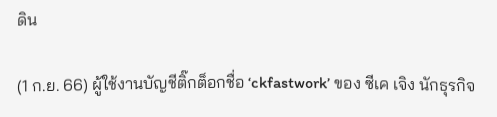ดิน

(1 ก.ย. 66) ผู้ใช้งานบัญชีติ๊กต็อกชื่อ ‘ckfastwork’ ของ ซีเค เจิง นักธุรกิจ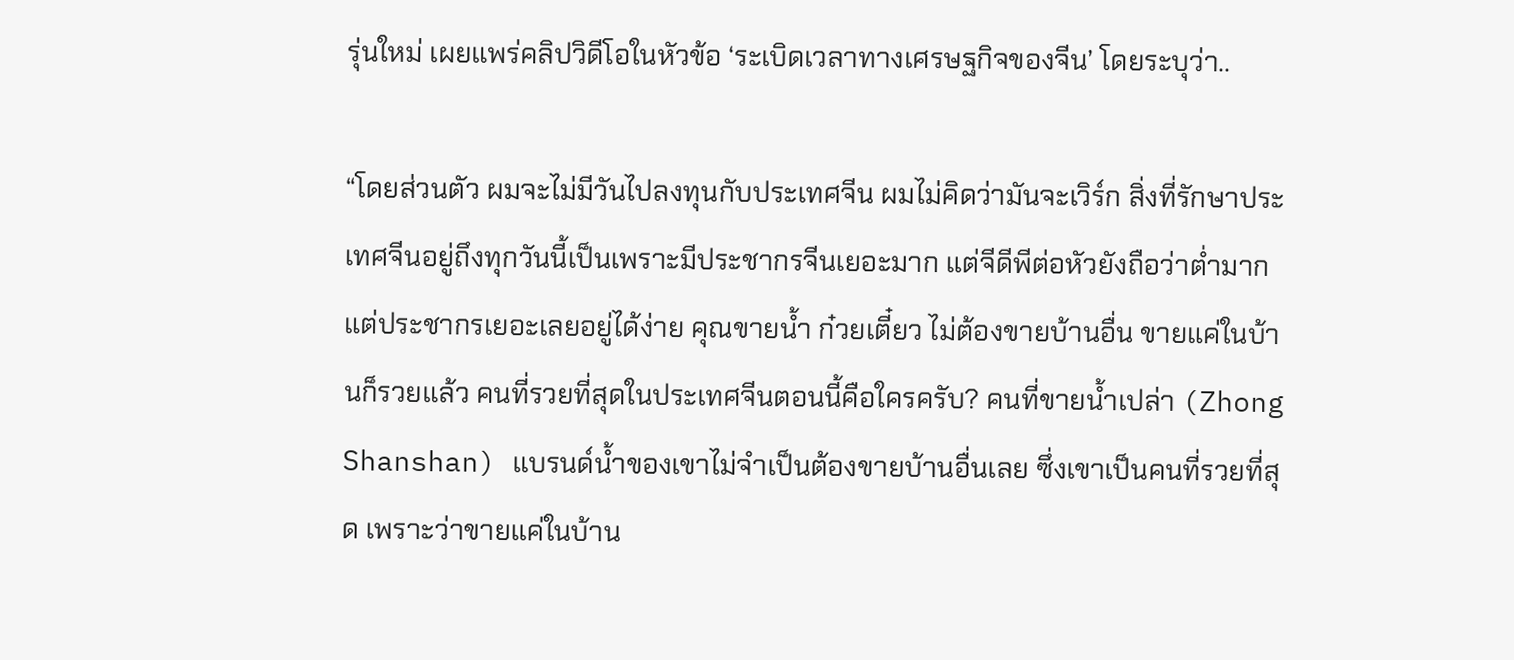รุ่นใหม่ เผยแพร่คลิปวิดีโอในหัวข้อ ‘ระเบิดเวลาทางเศรษฐกิจของจีน’ โดยระบุว่า..

“โดยส่วนตัว ผมจะไม่มีวันไปลงทุนกับประเทศจีน ผมไม่คิดว่ามันจะเวิร์ก สิ่งที่รักษาประเทศจีนอยู่ถึงทุกวันนี้เป็นเพราะมีประชากรจีนเยอะมาก แต่จีดีพีต่อหัวยังถือว่าต่ำมาก แต่ประชากรเยอะเลยอยู่ได้ง่าย คุณขายน้ำ ก๋วยเตี๋ยว ไม่ต้องขายบ้านอื่น ขายแค่ในบ้านก็รวยแล้ว คนที่รวยที่สุดในประเทศจีนตอนนี้คือใครครับ? คนที่ขายน้ำเปล่า (Zhong Shanshan) แบรนด์น้ำของเขาไม่จำเป็นต้องขายบ้านอื่นเลย ซึ่งเขาเป็นคนที่รวยที่สุด เพราะว่าขายแค่ในบ้าน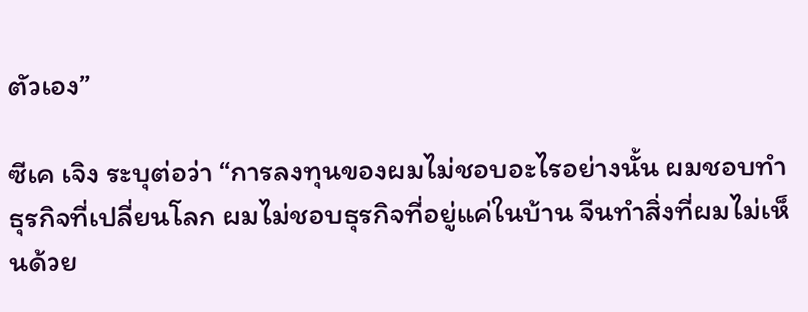ตัวเอง”

ซีเค เจิง ระบุต่อว่า “การลงทุนของผมไม่ชอบอะไรอย่างนั้น ผมชอบทำธุรกิจที่เปลี่ยนโลก ผมไม่ชอบธุรกิจที่อยู่แค่ในบ้าน จีนทำสิ่งที่ผมไม่เห็นด้วย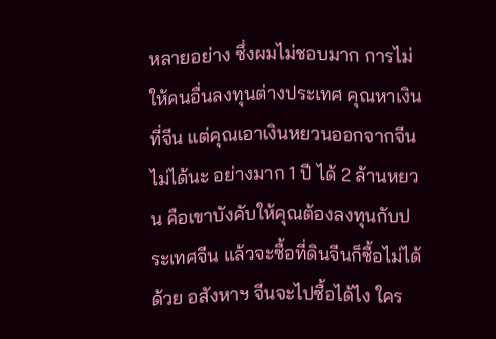หลายอย่าง ซึ่งผมไม่ชอบมาก การไม่ให้คนอื่นลงทุนต่างประเทศ คุณหาเงินที่จีน แต่คุณเอาเงินหยวนออกจากจีนไม่ได้นะ อย่างมาก 1 ปี ได้ 2 ล้านหยวน คือเขาบังคับให้คุณต้องลงทุนกับประเทศจีน แล้วจะซื้อที่ดินจีนก็ซื้อไม่ได้ด้วย อสังหาฯ จีนจะไปซื้อได้ไง ใคร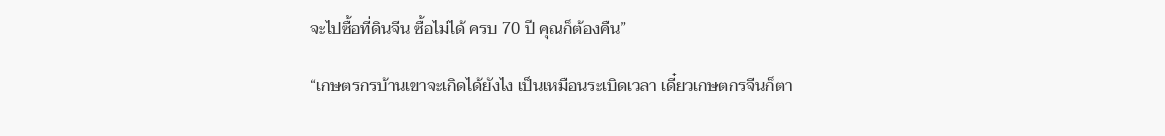จะไปซื้อที่ดินจีน ซื้อไม่ได้ ครบ 70 ปี คุณก็ต้องคืน”

“เกษตรกรบ้านเขาจะเกิดได้ยังไง เป็นเหมือนระเบิดเวลา เดี๋ยวเกษตกรจีนก็ตา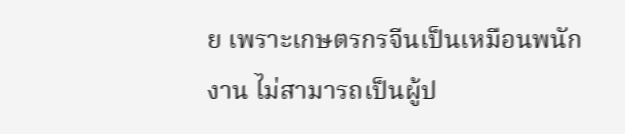ย เพราะเกษตรกรจีนเป็นเหมือนพนักงาน ไม่สามารถเป็นผู้ป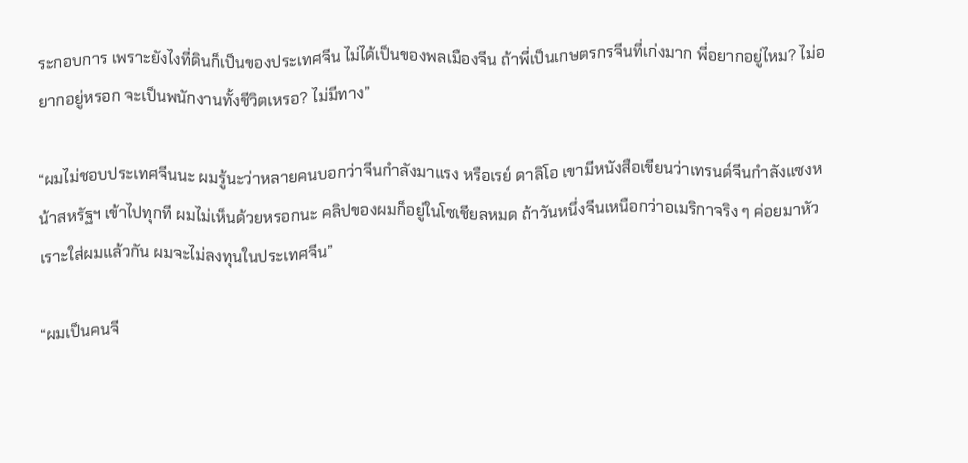ระกอบการ เพราะยังไงที่ดินก็เป็นของประเทศจีน ไม่ได้เป็นของพลเมืองจีน ถ้าพี่เป็นเกษตรกรจีนที่เก่งมาก พี่อยากอยู่ไหม? ไม่อยากอยู่หรอก จะเป็นพนักงานทั้งชีวิตเหรอ? ไม่มีทาง”

“ผมไม่ชอบประเทศจีนนะ ผมรู้นะว่าหลายคนบอกว่าจีนกำลังมาแรง หรือเรย์ ดาลิโอ เขามีหนังสือเขียนว่าเทรนด์จีนกำลังแซงหน้าสหรัฐฯ เข้าไปทุกที ผมไม่เห็นด้วยหรอกนะ คลิปของผมก็อยู่ในโซเชียลหมด ถ้าวันหนึ่งจีนเหนือกว่าอเมริกาจริง ๆ ค่อยมาหัวเราะใส่ผมแล้วกัน ผมจะไม่ลงทุนในประเทศจีน”

“ผมเป็นคนจี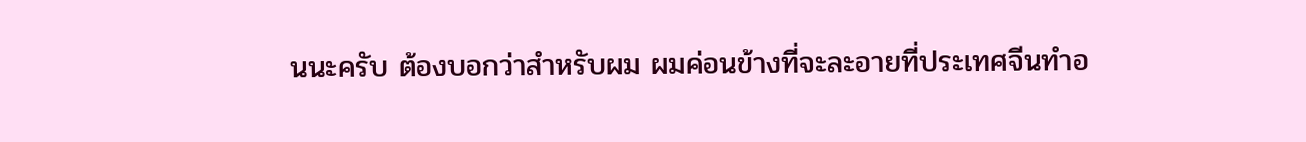นนะครับ ต้องบอกว่าสำหรับผม ผมค่อนข้างที่จะละอายที่ประเทศจีนทำอ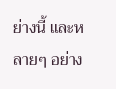ย่างนี้ และหลายๆ อย่าง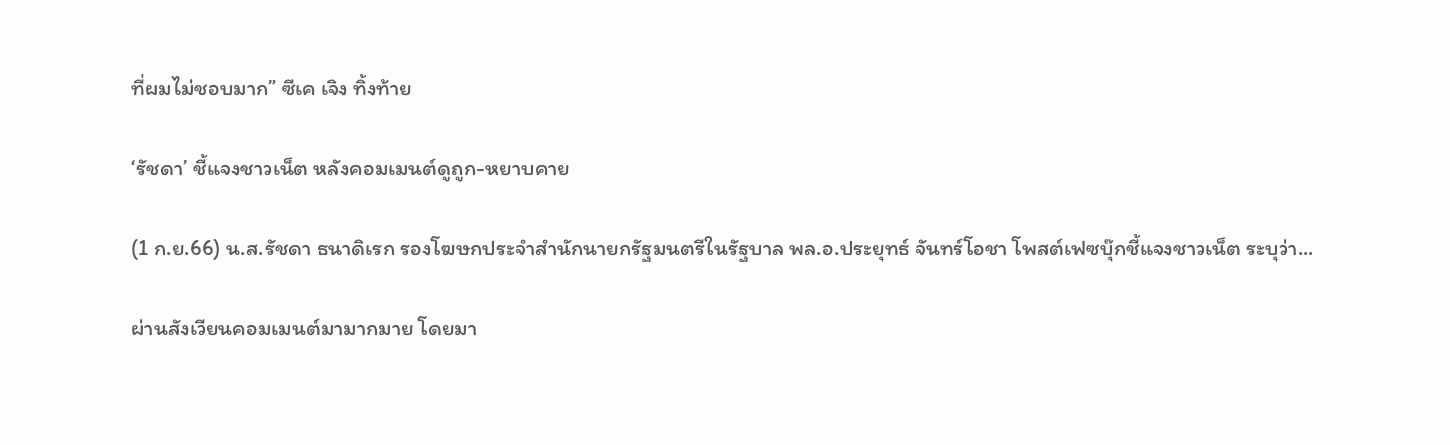ที่ผมไม่ชอบมาก” ซีเค เจิง ทิ้งท้าย

‘รัชดา’ ชี้แจงชาวเน็ต หลังคอมเมนต์ดูถูก-หยาบคาย

(1 ก.ย.66) น.ส.รัชดา ธนาดิเรก รองโฆษกประจำสำนักนายกรัฐมนตรีในรัฐบาล พล.อ.ประยุทธ์ จันทร์โอชา โพสต์เฟซบุ๊กชี้แจงชาวเน็ต ระบุว่า...

ผ่านสังเวียนคอมเมนต์มามากมาย โดยมา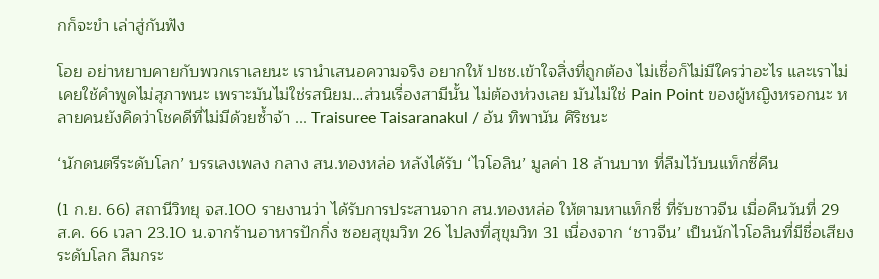กก็จะขำ เล่าสู่กันฟัง

โอย อย่าหยาบคายกับพวกเราเลยนะ เรานำเสนอความจริง อยากให้ ปชช.เข้าใจสิ่งที่ถูกต้อง ไม่เชื่อก็ไม่มีใครว่าอะไร และเราไม่เคยใช้คำพูดไม่สุภาพนะ เพราะมันไม่ใช่รสนิยม…ส่วนเรื่องสามีนั้น ไม่ต้องห่วงเลย มันไม่ใช่ Pain Point ของผู้หญิงหรอกนะ หลายคนยังคิดว่าโชคดีที่ไม่มีด้วยซ้ำจ้า ... Traisuree Taisaranakul / อ้น ทิพานัน ศิริชนะ

‘นักดนตรีระดับโลก’ บรรเลงเพลง กลาง สน.ทองหล่อ หลังได้รับ ‘ไวโอลิน’ มูลค่า 18 ล้านบาท ที่ลืมไว้บนแท็กซี่คืน

(1 ก.ย. 66) สถานีวิทยุ จส.100 รายงานว่า ได้รับการประสานจาก สน.ทองหล่อ ให้ตามหาแท็กซี่ ที่รับชาวจีน เมื่อคืนวันที่ 29 ส.ค. 66 เวลา 23.10 น.จากร้านอาหารปักกิ่ง ซอยสุขุมวิท 26 ไปลงที่สุขุมวิท 31 เนื่องจาก ‘ชาวจีน’ เป็นนักไวโอลินที่มีชื่อเสียงระดับโลก ลืมกระ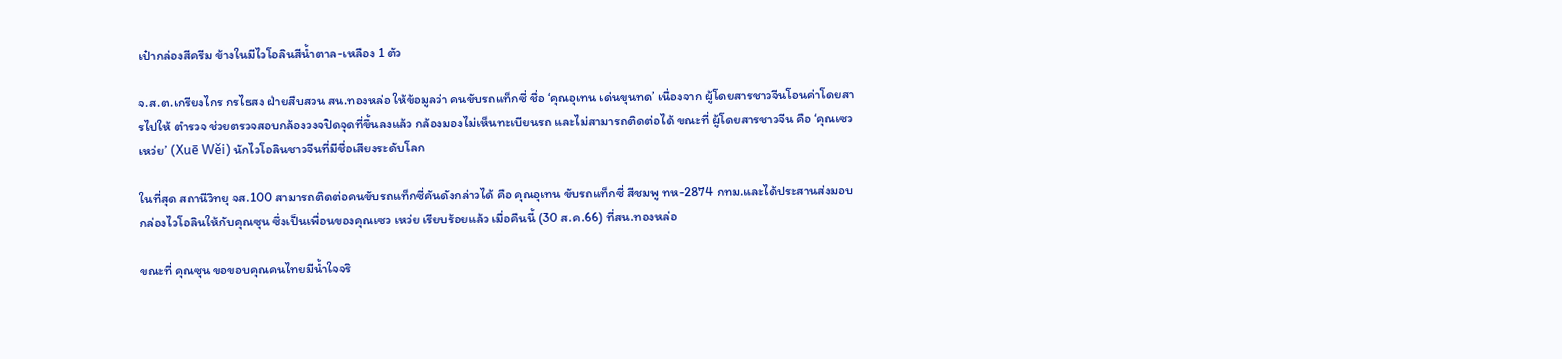เป๋ากล่องสีครีม ข้างในมีไวโอลินสีน้ำตาล-เหลือง 1 ตัว

จ.ส.ต.เกรียงไกร กรไธสง ฝ่ายสืบสวน สน.ทองหล่อ ให้ข้อมูลว่า คนขับรถแท็กซี่ ชื่อ ‘คุณอุเทน เด่นขุนทด’ เนื่องจาก ผู้โดยสารชาวจีนโอนค่าโดยสารไปให้ ตำรวจ ช่วยตรวจสอบกล้องวงจปิดจุดที่ขึ้นลงแล้ว กล้องมองไม่เห็นทะเบียนรถ และไม่สามารถติดต่อได้ ขณะที่ ผู้โดยสารชาวจีน คือ ‘คุณเซว เหว่ย’ (Xuē Wěi) นักไวโอลินชาวจีนที่มีชื่อเสียงระดับโลก

ในที่สุด สถานีวิทยุ จส.100 สามารถติดต่อคนขับรถแท็กซี่คันดังกล่าวได้ คือ คุณอุเทน ขับรถแท็กซี่ สีชมพู ทห-2874 กทม.และได้ประสานส่งมอบกล่องไวโอลินให้กับคุณซุน ซึ่งเป็นเพื่อนของคุณเซว เหว่ย เรียบร้อยแล้ว เมื่อคืนนี้ (30 ส.ค.66) ที่สน.ทองหล่อ

ขณะที่ คุณซุน ขอขอบคุณคนไทยมีน้ำใจจริ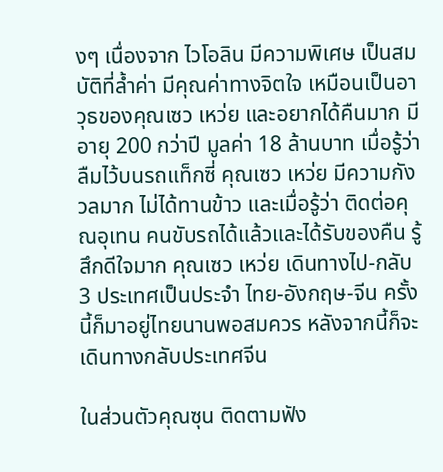งๆ เนื่องจาก ไวโอลิน มีความพิเศษ เป็นสมบัติที่ล้ำค่า มีคุณค่าทางจิตใจ เหมือนเป็นอาวุธของคุณเซว เหว่ย และอยากได้คืนมาก มีอายุ 200 กว่าปี มูลค่า 18 ล้านบาท เมื่อรู้ว่าลืมไว้บนรถแท็กซี่ คุณเซว เหว่ย มีความกังวลมาก ไม่ได้ทานข้าว และเมื่อรู้ว่า ติดต่อคุณอุเทน คนขับรถได้แล้วและได้รับของคืน รู้สึกดีใจมาก คุณเซว เหว่ย เดินทางไป-กลับ 3 ประเทศเป็นประจำ ไทย-อังกฤษ-จีน ครั้งนี้ก็มาอยู่ไทยนานพอสมควร หลังจากนี้ก็จะเดินทางกลับประเทศจีน

ในส่วนตัวคุณซุน ติดตามฟัง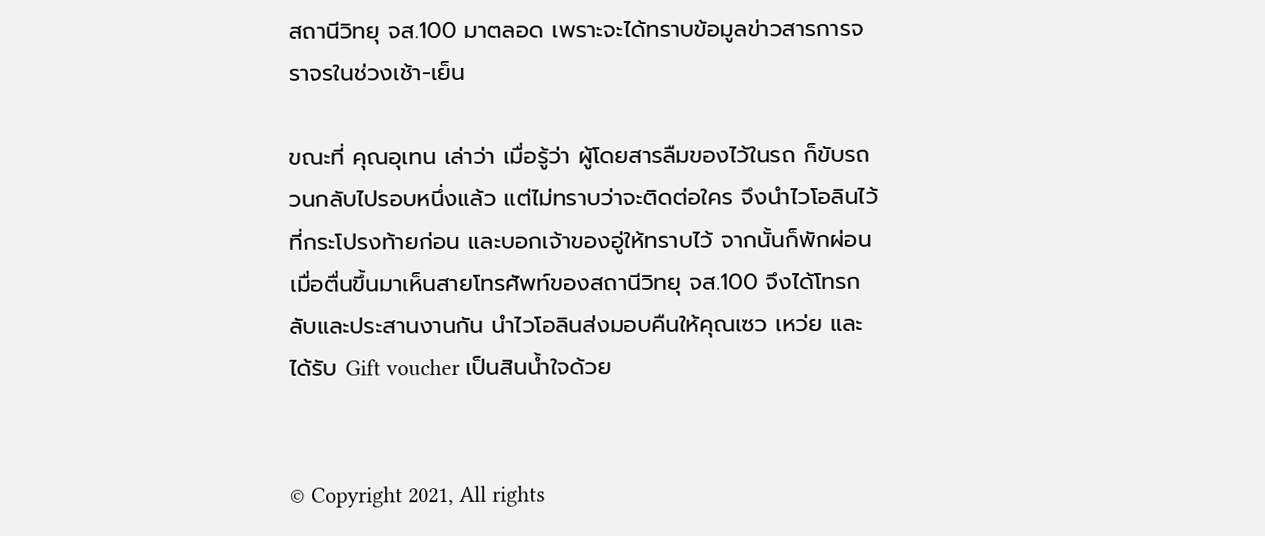สถานีวิทยุ จส.100 มาตลอด เพราะจะได้ทราบข้อมูลข่าวสารการจราจรในช่วงเช้า-เย็น

ขณะที่ คุณอุเทน เล่าว่า เมื่อรู้ว่า ผู้โดยสารลืมของไว้ในรถ ก็ขับรถวนกลับไปรอบหนึ่งแล้ว แต่ไม่ทราบว่าจะติดต่อใคร จึงนำไวโอลินไว้ที่กระโปรงท้ายก่อน และบอกเจ้าของอู่ให้ทราบไว้ จากนั้นก็พักผ่อน เมื่อตื่นขึ้นมาเห็นสายโทรศัพท์ของสถานีวิทยุ จส.100 จึงได้โทรกลับและประสานงานกัน นำไวโอลินส่งมอบคืนให้คุณเซว เหว่ย และได้รับ Gift voucher เป็นสินน้ำใจด้วย


© Copyright 2021, All rights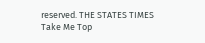reserved. THE STATES TIMES
Take Me Top